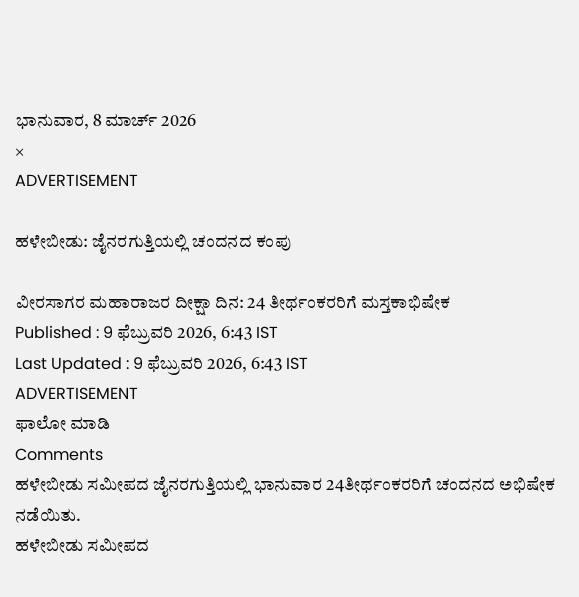ಭಾನುವಾರ, 8 ಮಾರ್ಚ್ 2026
×
ADVERTISEMENT

ಹಳೇಬೀಡು: ಜೈನರಗುತ್ತಿಯಲ್ಲಿ ಚಂದನದ ಕಂಪು

ವೀರಸಾಗರ ಮಹಾರಾಜರ ದೀಕ್ಷಾ ದಿನ: 24 ತೀರ್ಥಂಕರರಿಗೆ ಮಸ್ತಕಾಭಿಷೇಕ
Published : 9 ಫೆಬ್ರುವರಿ 2026, 6:43 IST
Last Updated : 9 ಫೆಬ್ರುವರಿ 2026, 6:43 IST
ADVERTISEMENT
ಫಾಲೋ ಮಾಡಿ
Comments
ಹಳೇಬೀಡು ಸಮೀಪದ ಜೈನರಗುತ್ತಿಯಲ್ಲಿ ಭಾನುವಾರ 24ತೀರ್ಥಂಕರರಿಗೆ ಚಂದನದ ಅಭಿಷೇಕ ನಡೆಯಿತು.
ಹಳೇಬೀಡು ಸಮೀಪದ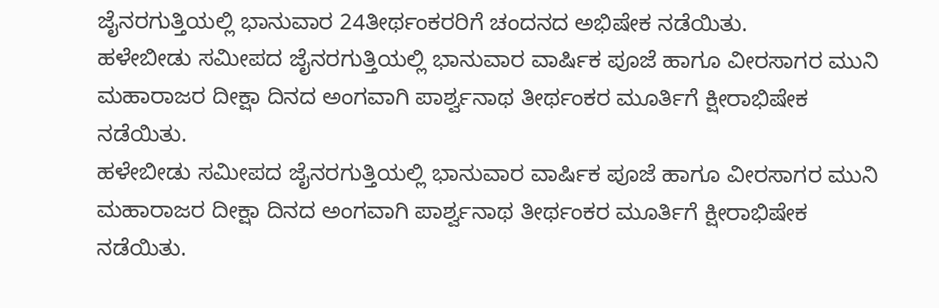ಜೈನರಗುತ್ತಿಯಲ್ಲಿ ಭಾನುವಾರ 24ತೀರ್ಥಂಕರರಿಗೆ ಚಂದನದ ಅಭಿಷೇಕ ನಡೆಯಿತು.
ಹಳೇಬೀಡು ಸಮೀಪದ ಜೈನರಗುತ್ತಿಯಲ್ಲಿ ಭಾನುವಾರ ವಾರ್ಷಿಕ ಪೂಜೆ ಹಾಗೂ ವೀರಸಾಗರ ಮುನಿ ಮಹಾರಾಜರ ದೀಕ್ಷಾ ದಿನದ ಅಂಗವಾಗಿ ಪಾರ್ಶ್ವನಾಥ ತೀರ್ಥಂಕರ ಮೂರ್ತಿಗೆ ಕ್ಷೀರಾಭಿಷೇಕ ನಡೆಯಿತು.
ಹಳೇಬೀಡು ಸಮೀಪದ ಜೈನರಗುತ್ತಿಯಲ್ಲಿ ಭಾನುವಾರ ವಾರ್ಷಿಕ ಪೂಜೆ ಹಾಗೂ ವೀರಸಾಗರ ಮುನಿ ಮಹಾರಾಜರ ದೀಕ್ಷಾ ದಿನದ ಅಂಗವಾಗಿ ಪಾರ್ಶ್ವನಾಥ ತೀರ್ಥಂಕರ ಮೂರ್ತಿಗೆ ಕ್ಷೀರಾಭಿಷೇಕ ನಡೆಯಿತು.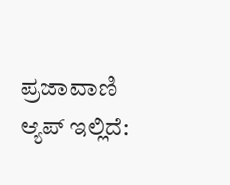ಪ್ರಜಾವಾಣಿ ಆ್ಯಪ್ ಇಲ್ಲಿದೆ: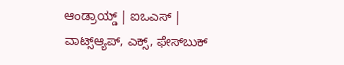ಆಂಡ್ರಾಯ್ಡ್ | ಐಒಎಸ್ | ವಾಟ್ಸ್ಆ್ಯಪ್, ಎಕ್ಸ್, ಫೇಸ್‌ಬುಕ್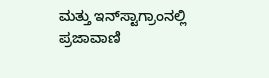ಮತ್ತು ಇನ್‌ಸ್ಟಾಗ್ರಾಂನಲ್ಲಿ ಪ್ರಜಾವಾಣಿ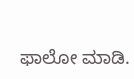ಫಾಲೋ ಮಾಡಿ.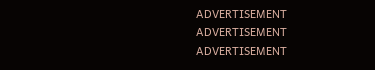ADVERTISEMENT
ADVERTISEMENT
ADVERTISEMENT